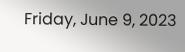Friday, June 9, 2023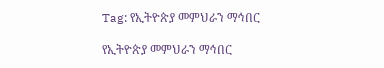Tag: የኢትዮጵያ መምህራን ማኅበር

የኢትዮጵያ መምህራን ማኅበር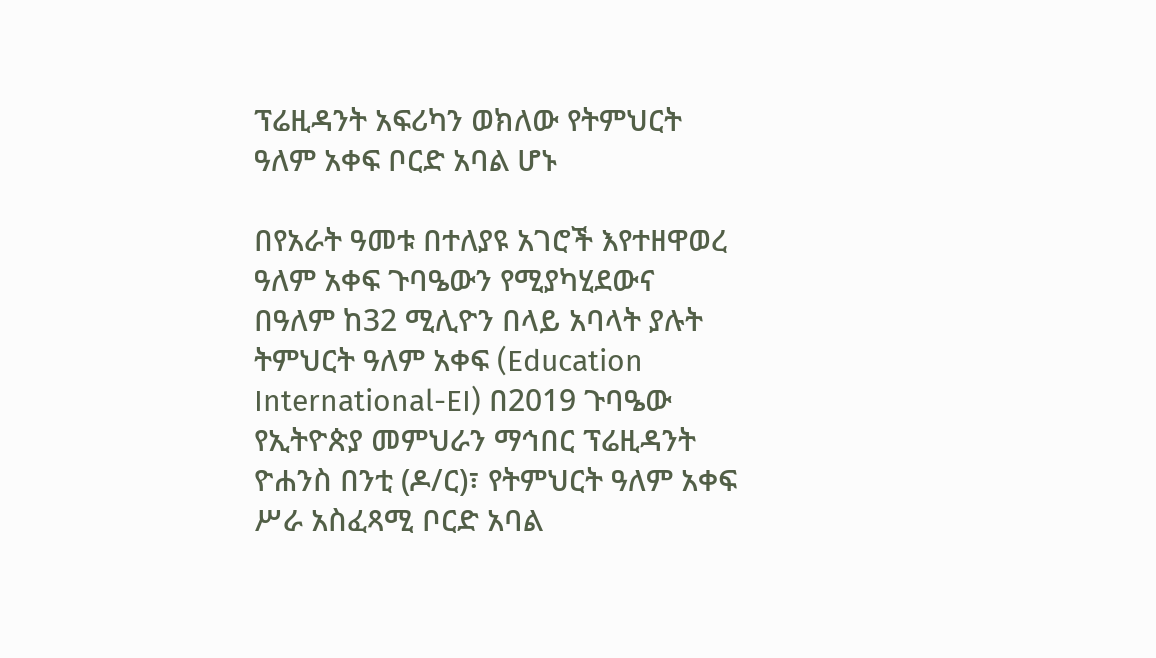ፕሬዚዳንት አፍሪካን ወክለው የትምህርት ዓለም አቀፍ ቦርድ አባል ሆኑ

በየአራት ዓመቱ በተለያዩ አገሮች እየተዘዋወረ ዓለም አቀፍ ጉባዔውን የሚያካሂደውና በዓለም ከ32 ሚሊዮን በላይ አባላት ያሉት ትምህርት ዓለም አቀፍ (Education International-EI) በ2019 ጉባዔው የኢትዮጵያ መምህራን ማኅበር ፕሬዚዳንት ዮሐንስ በንቲ (ዶ/ር)፣ የትምህርት ዓለም አቀፍ ሥራ አስፈጻሚ ቦርድ አባል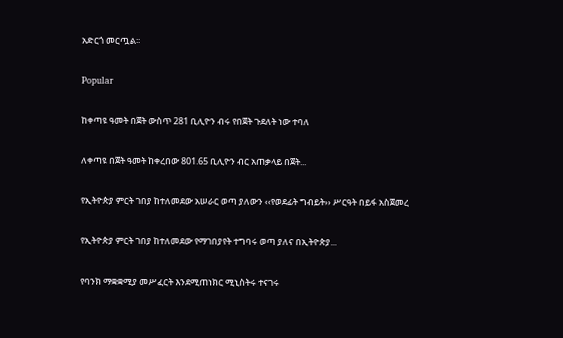አድርጎ መርጧል፡፡

Popular

ከቀጣዩ ዓመት በጀት ውስጥ 281 ቢሊዮን ብሩ የበጀት ጉደለት ነው ተባለ

ለቀጣዩ በጀት ዓመት ከቀረበው 801.65 ቢሊዮን ብር አጠቃላይ በጀት...

የኢትዮጵያ ምርት ገበያ ከተለመደው አሠራር ወጣ ያለውን ‹‹የወደፊት ግብይት›› ሥርዓት በይፋ አስጀመረ

የኢትዮጵያ ምርት ገበያ ከተለመደው የማገበያየት ተግባሩ ወጣ ያለና በኢትዮጵያ...

የባንክ ማቋቋሚያ መሥፈርት እንደሚጠነክር ሚኒስትሩ ተናገሩ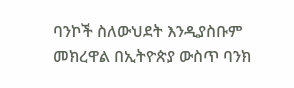ባንኮች ስለውህደት እንዲያስቡም መክረዋል በኢትዮጵያ ውስጥ ባንክ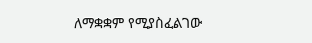ለማቋቋም የሚያስፈልገው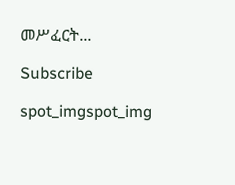መሥፈርት...

Subscribe

spot_imgspot_img